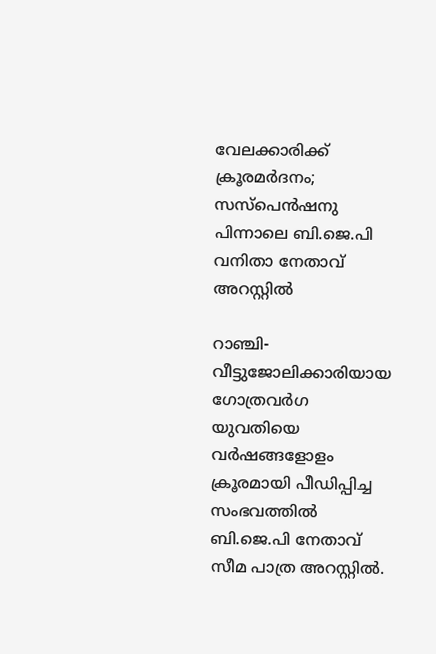വേലക്കാരിക്ക് ക്രൂരമര്‍ദനം; സസ്‌പെന്‍ഷനു പിന്നാലെ ബി.ജെ.പി വനിതാ നേതാവ് അറസ്റ്റില്‍

റാഞ്ചി- വീട്ടുജോലിക്കാരിയായ ഗോത്രവര്‍ഗ യുവതിയെ വര്‍ഷങ്ങളോളം  ക്രൂരമായി പീഡിപ്പിച്ച സംഭവത്തില്‍ ബി.ജെ.പി നേതാവ് സീമ പാത്ര അറസ്റ്റില്‍.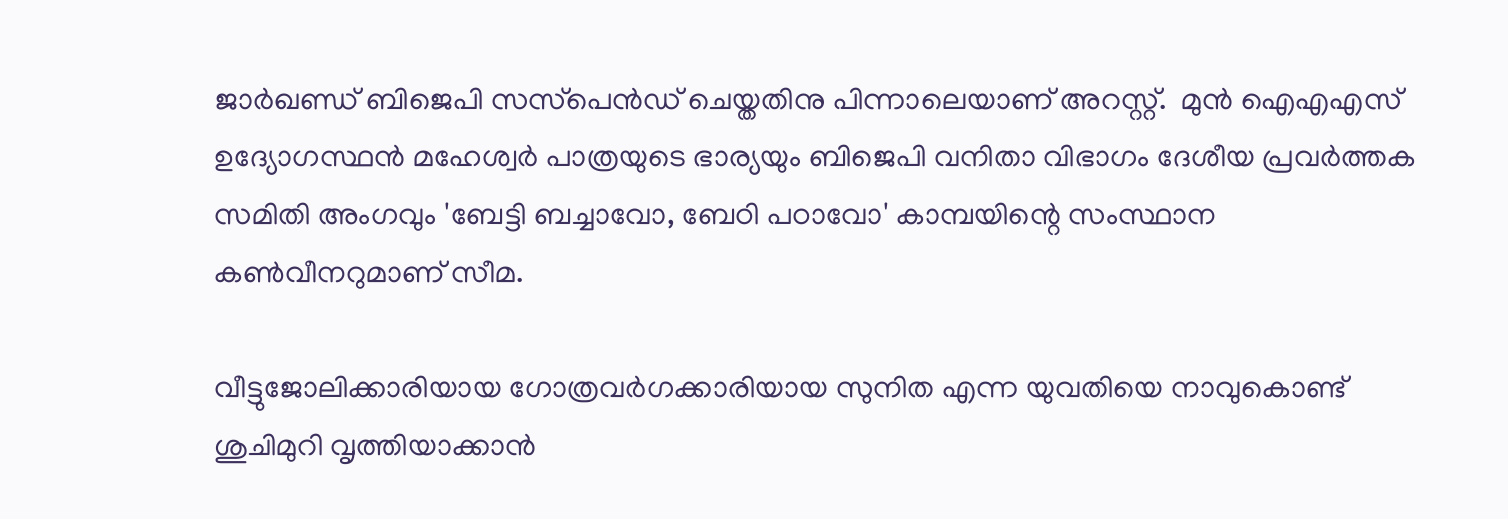ജാര്‍ഖണ്ഡ് ബിജെപി സസ്‌പെന്‍ഡ് ചെയ്തതിനു പിന്നാലെയാണ് അറസ്റ്റ്.  മുന്‍ ഐഎഎസ് ഉദ്യോഗസ്ഥന്‍ മഹേശ്വര്‍ പാത്രയുടെ ഭാര്യയും ബിജെപി വനിതാ വിഭാഗം ദേശീയ പ്രവര്‍ത്തക സമിതി അംഗവും 'ബേട്ടി ബച്ചാവോ, ബേഠി പഠാവോ' കാമ്പയിന്റെ സംസ്ഥാന കണ്‍വീനറുമാണ് സീമ.

വീട്ടുജോലിക്കാരിയായ ഗോത്രവര്‍ഗക്കാരിയായ സുനിത എന്ന യുവതിയെ നാവുകൊണ്ട് ശുചിമുറി വൃത്തിയാക്കാന്‍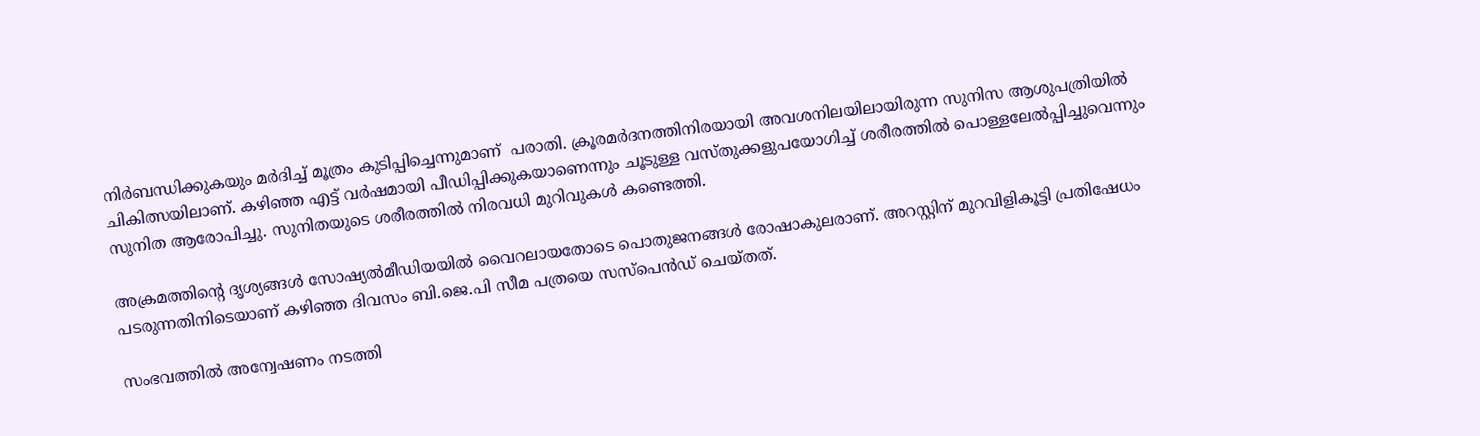നിര്‍ബന്ധിക്കുകയും മര്‍ദിച്ച് മൂത്രം കുടിപ്പിച്ചെന്നുമാണ്  പരാതി. ക്രൂരമര്‍ദനത്തിനിരയായി അവശനിലയിലായിരുന്ന സുനിസ ആശുപത്രിയില്‍ ചികിത്സയിലാണ്. കഴിഞ്ഞ എട്ട് വര്‍ഷമായി പീഡിപ്പിക്കുകയാണെന്നും ചൂടുള്ള വസ്തുക്കളുപയോഗിച്ച് ശരീരത്തില്‍ പൊള്ളലേല്‍പ്പിച്ചുവെന്നും സുനിത ആരോപിച്ചു. സുനിതയുടെ ശരീരത്തില്‍ നിരവധി മുറിവുകള്‍ കണ്ടെത്തി.

അക്രമത്തിന്റെ ദൃശ്യങ്ങള്‍ സോഷ്യല്‍മീഡിയയില്‍ വൈറലായതോടെ പൊതുജനങ്ങള്‍ രോഷാകുലരാണ്. അറസ്റ്റിന് മുറവിളികൂട്ടി പ്രതിഷേധം പടരുന്നതിനിടെയാണ് കഴിഞ്ഞ ദിവസം ബി.ജെ.പി സീമ പത്രയെ സസ്‌പെന്‍ഡ് ചെയ്തത്.

സംഭവത്തില്‍ അന്വേഷണം നടത്തി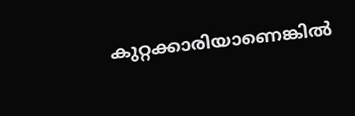കുറ്റക്കാരിയാണെങ്കില്‍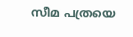സീമ പത്രയെ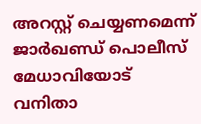അറസ്റ്റ് ചെയ്യണമെന്ന് ജാര്‍ഖണ്ഡ് പൊലീസ് മേധാവിയോട് വനിതാ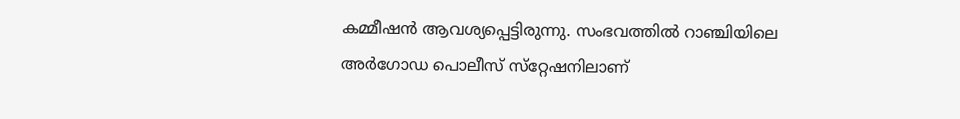കമ്മീഷന്‍ ആവശ്യപ്പെട്ടിരുന്നു. സംഭവത്തില്‍ റാഞ്ചിയിലെ അര്‍ഗോഡ പൊലീസ് സ്‌റ്റേഷനിലാണ്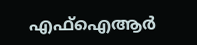എഫ്‌ഐആര്‍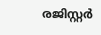രജിസ്റ്റര്‍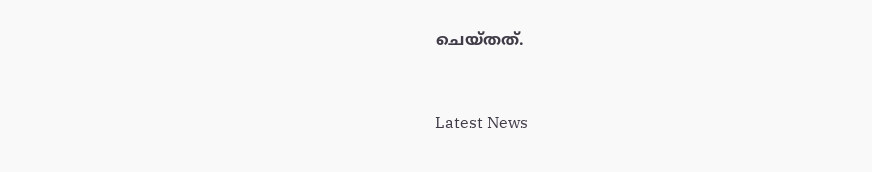ചെയ്തത്.



Latest News